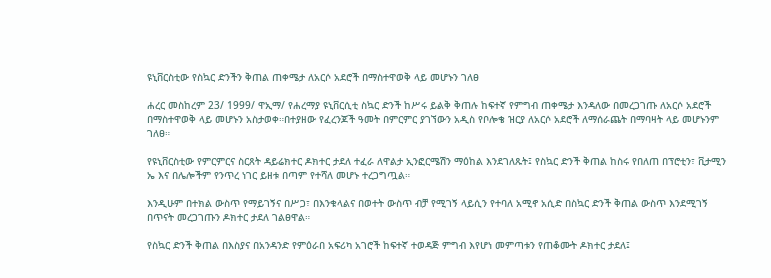ዩኒቨርስቲው የስኳር ድንችን ቅጠል ጠቀሜታ ለአርሶ አደሮች በማስተዋወቅ ላይ መሆኑን ገለፀ

ሐረር መስከረም 23/ 1999/ ዋኢማ/ የሐረማያ ዩኒቨርሲቲ ስኳር ድንች ከሥሩ ይልቅ ቅጠሉ ከፍተኛ የምግብ ጠቀሜታ እንዳለው በመረጋገጡ ለአርሶ አደሮች በማስተዋወቅ ላይ መሆኑን አስታወቀ።በተያዘው የፈረንጆች ዓመት በምርምር ያገኘውን አዲስ የቦሎቄ ዝርያ ለአርሶ አደሮች ለማሰራጨት በማባዛት ላይ መሆኑንም ገለፀ።

የዩኒቨርስቲው የምርምርና ስርጸት ዳይሬክተር ዶክተር ታደለ ተፈራ ለዋልታ ኢንፎርሜሽን ማዕከል እንደገለጹት፤ የስኳር ድንች ቅጠል ከስሩ የበለጠ በፕሮቲን፣ ቪታሚን ኤ እና በሌሎችም የንጥረ ነገር ይዘቱ በጣም የተሻለ መሆኑ ተረጋግጧል።

እንዲሁም በተክል ውስጥ የማይገኝና በሥጋ፣ በእንቁላልና በወተት ውስጥ ብቻ የሚገኝ ላይሲን የተባለ አሚኖ አሲድ በስኳር ድንች ቅጠል ውስጥ እንደሚገኝ በጥናት መረጋገጡን ዶክተር ታደለ ገልፀዋል።

የስኳር ድንች ቅጠል በእስያና በአንዳንድ የምዕራበ አፍሪካ አገሮች ከፍተኛ ተወዳጅ ምግብ እየሆነ መምጣቱን የጠቆሙት ዶክተር ታደለ፤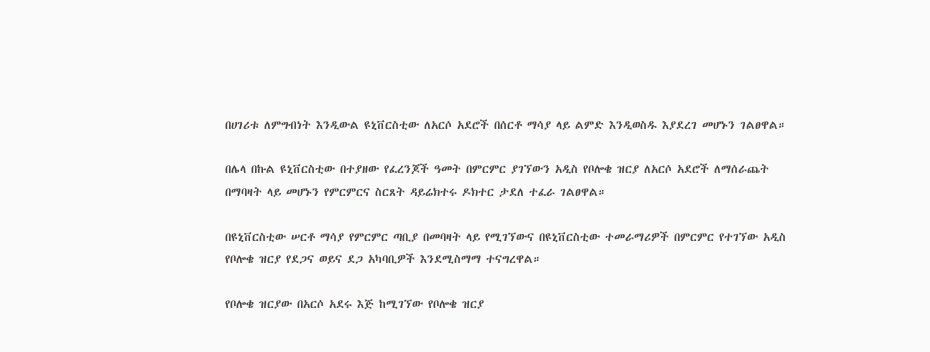በሀገሪቱ ለምግብነት እንዲውል ዩኒቨርስቲው ለአርሶ አደሮች በሰርቶ ማሳያ ላይ ልምድ እንዲወስዱ እያደረገ መሆኑን ገልፀዋል።

በሌላ በኩል ዩኒቨርስቲው በተያዘው የፈረንጆች ዓመት በምርምር ያገኘውን አዲስ የቦሎቄ ዝርያ ለአርሶ አደሮች ለማሰራጨት በማባዛት ላይ መሆኑን የምርምርና ስርጸት ዳይሬክተሩ ዶክተር ታደለ ተፈራ ገልፀዋል።

በዩኒቨርስቲው ሠርቶ ማሳያ የምርምር ጣቢያ በመባዛት ላይ የሚገኘውና በዩኒቨርስቲው ተመራማሪዎች በምርምር የተገኘው አዲስ የቦሎቄ ዝርያ የደጋና ወይና ደጋ አካባቢዎች እንደሚስማማ ተናግረዋል።

የቦሎቄ ዝርያው በአርሶ አደሩ እጅ ከሚገኘው የቦሎቄ ዝርያ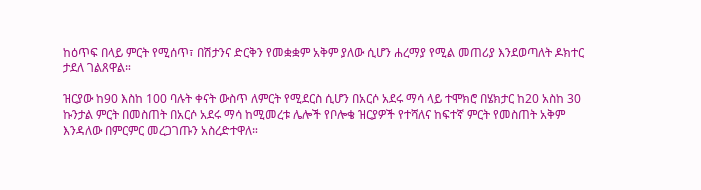ከዕጥፍ በላይ ምርት የሚሰጥ፣ በሽታንና ድርቅን የመቋቋም አቅም ያለው ሲሆን ሐረማያ የሚል መጠሪያ እንደወጣለት ዶክተር ታደለ ገልጸዋል።

ዝርያው ከ90 እስከ 100 ባሉት ቀናት ውስጥ ለምርት የሚደርስ ሲሆን በአርሶ አደሩ ማሳ ላይ ተሞክሮ በሄክታር ከ20 አስከ 30 ኩንታል ምርት በመስጠት በአርሶ አደሩ ማሳ ከሚመረቱ ሌሎች የቦሎቄ ዝርያዎች የተሻለና ከፍተኛ ምርት የመስጠት አቅም እንዳለው በምርምር መረጋገጡን አስረድተዋለ።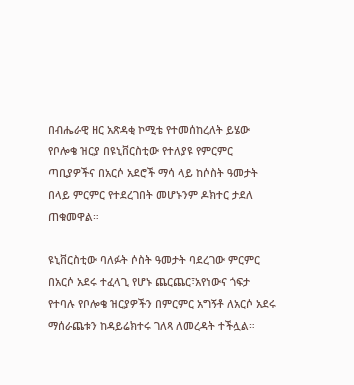በብሔራዊ ዘር አጽዳቂ ኮሚቴ የተመሰከረለት ይሄው የቦሎቄ ዝርያ በዩኒቨርስቲው የተለያዩ የምርምር ጣቢያዎችና በአርሶ አደሮች ማሳ ላይ ከሶስት ዓመታት በላይ ምርምር የተደረገበት መሆኑንም ዶክተር ታደለ ጠቁመዋል።

ዩኒቨርስቲው ባለፉት ሶስት ዓመታት ባደረገው ምርምር በአርሶ አደሩ ተፈላጊ የሆኑ ጨርጨር፣አየነውና ጎፍታ የተባሉ የቦሎቄ ዝርያዎችን በምርምር አግኝቶ ለአርሶ አደሩ ማሰራጨቱን ከዳይሬክተሩ ገለጻ ለመረዳት ተችሏል።